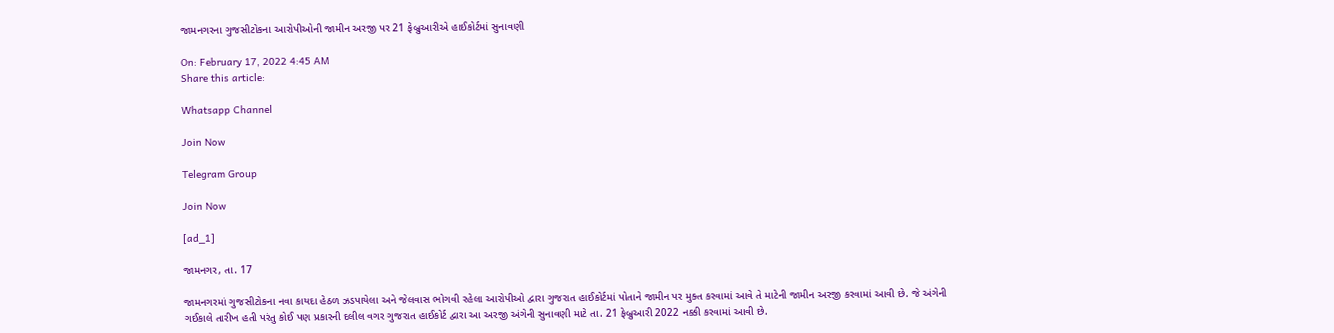જામનગરના ગુજસીટોકના આરોપીઓની જામીન અરજી પર 21 ફેબ્રુઆરીએ હાઈકોર્ટમાં સુનાવણી

On: February 17, 2022 4:45 AM
Share this article:

Whatsapp Channel

Join Now

Telegram Group

Join Now

[ad_1]

જામનગર, તા. 17

જામનગરમાં ગુજસીટોકના નવા કાયદા હેઠળ ઝડપાયેલા અને જેલવાસ ભોગવી રહેલા આરોપીઓ દ્વારા ગુજરાત હાઈકોર્ટમાં પોતાને જામીન પર મુક્ત કરવામાં આવે તે માટેની જામીન અરજી કરવામાં આવી છે. જે અંગેની ગઈકાલે તારીખ હતી પરંતુ કોઈ પણ પ્રકારની દલીલ વગર ગુજરાત હાઈકોર્ટ દ્વારા આ અરજી અંગેની સુનાવણી માટે તા. 21 ફેબ્રુઆરી 2022 નક્કી કરવામાં આવી છે.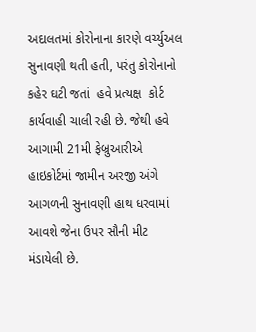અદાલતમાં કોરોનાના કારણે વર્ચ્યુઅલ સુનાવણી થતી હતી, પરંતુ કોરોનાનો કહેર ઘટી જતાં  હવે પ્રત્યક્ષ  કોર્ટ  કાર્યવાહી ચાલી રહી છે. જેથી હવે આગામી 21મી ફેબ્રુઆરીએ હાઇકોર્ટમાં જામીન અરજી અંગે આગળની સુનાવણી હાથ ધરવામાં આવશે જેના ઉપર સૌની મીટ મંડાયેલી છે.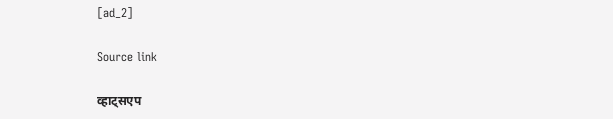[ad_2]

Source link

व्हाट्सएप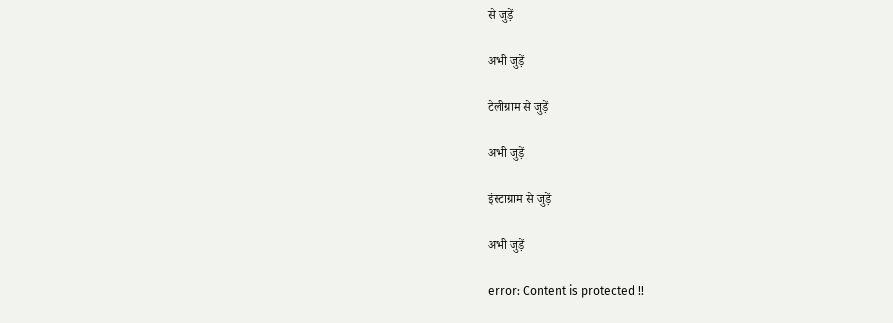से जुड़ें

अभी जुड़ें

टेलीग्राम से जुड़ें

अभी जुड़ें

इंस्टाग्राम से जुड़ें

अभी जुड़ें

error: Content is protected !!